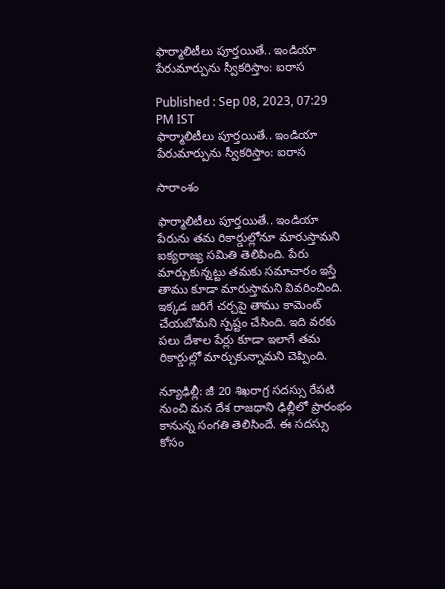ఫార్మాలిటీలు పూర్తయితే.. ఇండియా పేరుమార్పును స్వీకరిస్తాం: ఐరాస

Published : Sep 08, 2023, 07:29 PM IST
ఫార్మాలిటీలు పూర్తయితే.. ఇండియా పేరుమార్పును స్వీకరిస్తాం: ఐరాస

సారాంశం

ఫార్మాలిటీలు పూర్తయితే.. ఇండియా పేరును తమ రికార్డుల్లోనూ మారుస్తామని ఐక్యరాజ్య సమితి తెలిపింది. పేరు మార్చుకున్నట్టు తమకు సమాచారం ఇస్తే తాము కూడా మారుస్తామని వివరించింది. ఇక్కడ జరిగే చర్చపై తాము కామెంట్ చేయబోమని స్పష్టం చేసింది. ఇది వరకు పలు దేశాల పేర్లు కూడా ఇలాగే తమ రికార్డుల్లో మార్చుకున్నామని చెప్పింది.

న్యూఢిల్లీ: జీ 20 శిఖరాగ్ర సదస్సు రేపటి నుంచి మన దేశ రాజధాని ఢిల్లీలో ప్రారంభం కానున్న సంగతి తెలిసిందే. ఈ సదస్సు కోసం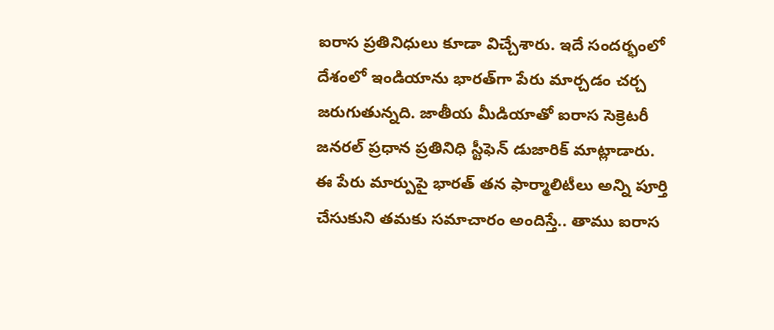ఐరాస ప్రతినిధులు కూడా విచ్చేశారు. ఇదే సందర్భంలో దేశంలో ఇండియాను భారత్‌గా పేరు మార్చడం చర్చ జరుగుతున్నది. జాతీయ మీడియాతో ఐరాస సెక్రెటరీ జనరల్ ప్రధాన ప్రతినిధి స్టీఫెన్ డుజారిక్ మాట్లాడారు. ఈ పేరు మార్పుపై భారత్ తన ఫార్మాలిటీలు అన్ని పూర్తి చేసుకుని తమకు సమాచారం అందిస్తే.. తాము ఐరాస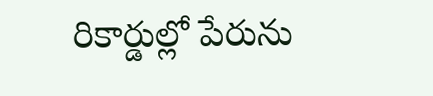రికార్డుల్లో పేరును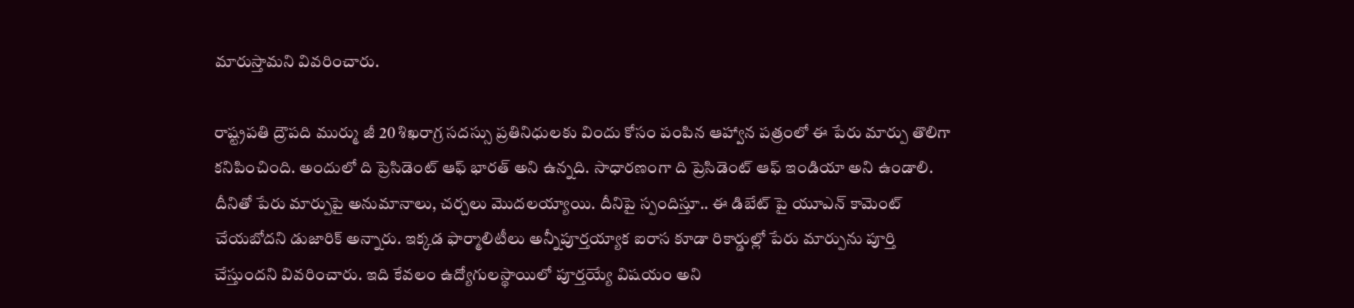మారుస్తామని వివరించారు.

రాష్ట్రపతి ద్రౌపది ముర్ము జీ 20 శిఖరాగ్ర సదస్సు ప్రతినిధులకు విందు కోసం పంపిన ఆహ్వాన పత్రంలో ఈ పేరు మార్పు తొలిగా కనిపించింది. అందులో ది ప్రెసిడెంట్ ఆఫ్ భారత్ అని ఉన్నది. సాధారణంగా ది ప్రెసిడెంట్ ఆఫ్ ఇండియా అని ఉండాలి. దీనితో పేరు మార్పుపై అనుమానాలు, చర్చలు మొదలయ్యాయి. దీనిపై స్పందిస్తూ.. ఈ డిబేట్ పై యూఎన్ కామెంట్ చేయబోదని డుజారిక్ అన్నారు. ఇక్కడ ఫార్మాలిటీలు అన్నీపూర్తయ్యాక ఐరాస కూడా రికార్డుల్లో పేరు మార్పును పూర్తి చేస్తుందని వివరించారు. ఇది కేవలం ఉద్యోగులస్థాయిలో పూర్తయ్యే విషయం అని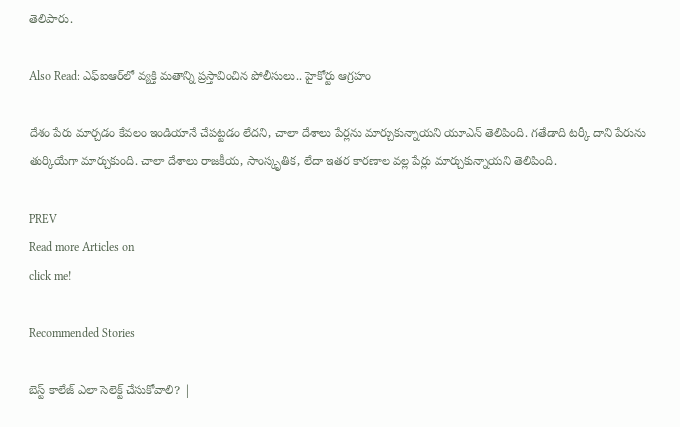తెలిపారు.

Also Read: ఎఫ్ఐఆర్‌లో వ్యక్తి మతాన్ని ప్రస్తావించిన పోలీసులు.. హైకోర్టు ఆగ్రహం

దేశం పేరు మార్చడం కేవలం ఇండియానే చేపట్టడం లేదని, చాలా దేశాలు పేర్లను మార్చుకున్నాయని యూఎన్ తెలిపింది. గతేడాది టర్కీ దాని పేరును తుర్కియేగా మార్చుకుంది. చాలా దేశాలు రాజకీయ, సాంస్కృతిక, లేదా ఇతర కారణాల వల్ల పేర్లు మార్చుకున్నాయని తెలిపింది.

PREV
Read more Articles on
click me!

Recommended Stories

బెస్ట్ కాలేజ్ ఎలా సెలెక్ట్ చేసుకోవాలి? |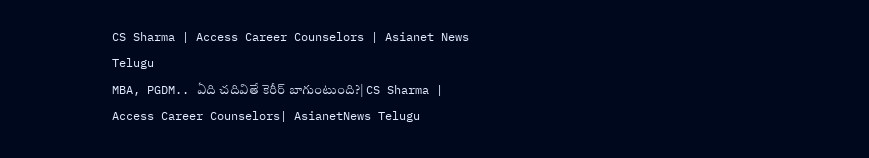CS Sharma | Access Career Counselors | Asianet News Telugu
MBA, PGDM.. ఏది చదివితే కెరీర్ బాగుంటుంది?| CS Sharma | Access Career Counselors| AsianetNews Telugu